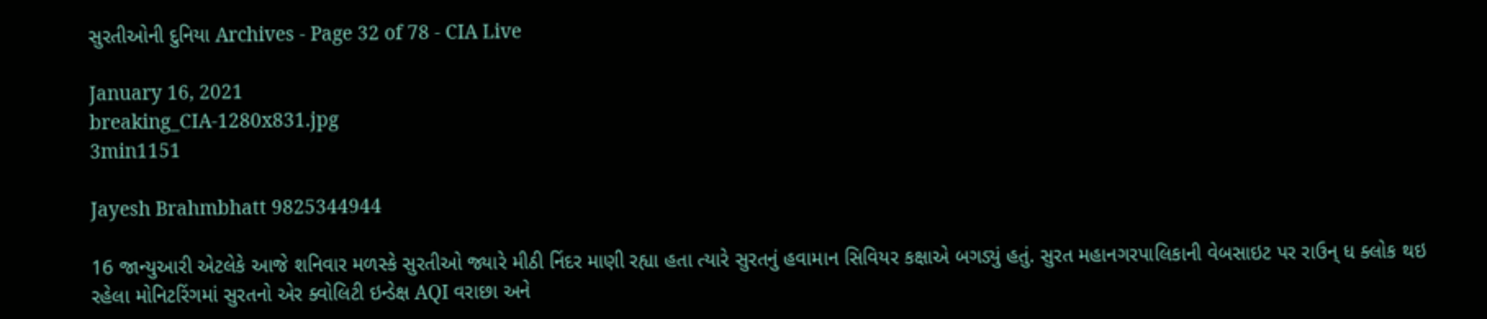સુરતીઓની દુનિયા Archives - Page 32 of 78 - CIA Live

January 16, 2021
breaking_CIA-1280x831.jpg
3min1151

Jayesh Brahmbhatt 9825344944

16 જાન્યુઆરી એટલેકે આજે શનિવાર મળસ્કે સુરતીઓ જ્યારે મીઠી નિંદર માણી રહ્યા હતા ત્યારે સુરતનું હવામાન સિવિયર કક્ષાએ બગડ્યું હતું. સુરત મહાનગરપાલિકાની વેબસાઇટ પર રાઉન્ ધ ક્લોક થઇ રહેલા મોનિટરિંગમાં સુરતનો એર ક્વોલિટી ઇન્ડેક્ષ AQI વરાછા અને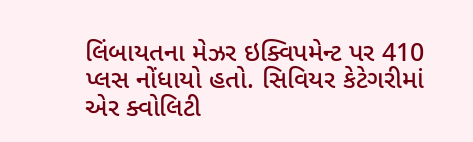લિંબાયતના મેઝર ઇક્વિપમેન્ટ પર 410 પ્લસ નોંધાયો હતો. સિવિયર કેટેગરીમાં એર ક્વોલિટી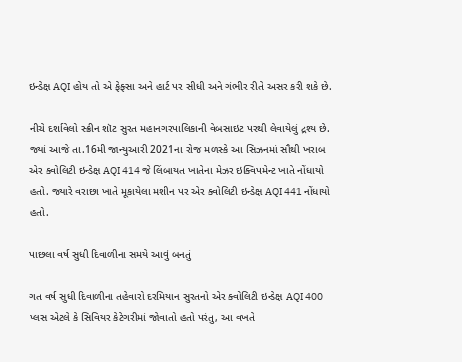ઇન્ડેક્ષ AQI હોય તો એ ફેફ્સા અને હાર્ટ પર સીધી અને ગંભીર રીતે અસર કરી શકે છે.

નીચે દર્શાવેલો સ્ક્રીન શૉટ સુરત મહાનગરપાલિકાની વેબસાઇટ પરથી લેવાયેલું દ્રશ્ય છે. જ્યાં આજે તા.16મી જાન્યુઆરી 2021ના રોજ મળસ્કે આ સિઝનમાં સૌથી ખરાબ એર ક્વોલિટી ઇન્ડેક્ષ AQI 414 જે લિંબાયત ખાતેના મેઝર ઇક્વિપમેન્ટ ખાતે નોંધાયો હતો. જ્યારે વરાછા ખાતે મૂકાયેલા મશીન પર એર ક્વોલિટી ઇન્ડેક્ષ AQI 441 નોંધાયો હતો.

પાછલા વર્ષ સુધી દિવાળીના સમયે આવું બનતું

ગત વર્ષ સુધી દિવાળીના તહેવારો દરમિયાન સુરતનો એર ક્વોલિટી ઇન્ડેક્ષ AQI 400 પ્લસ એટલે કે સિવિયર કેટેગરીમાં જોવાતો હતો પરંતુ, આ વખતે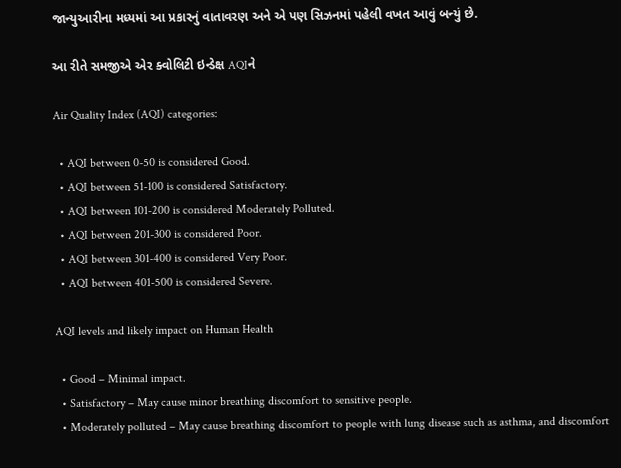જાન્યુઆરીના મધ્યમાં આ પ્રકારનું વાતાવરણ અને એ પણ સિઝનમાં પહેલી વખત આવું બન્યું છે.

આ રીતે સમજીએ એર ક્વોલિટી ઇન્ડેક્ષ AQIને

Air Quality Index (AQI) categories:

  • AQI between 0-50 is considered Good.
  • AQI between 51-100 is considered Satisfactory.
  • AQI between 101-200 is considered Moderately Polluted.
  • AQI between 201-300 is considered Poor.
  • AQI between 301-400 is considered Very Poor.
  • AQI between 401-500 is considered Severe.

AQI levels and likely impact on Human Health

  • Good – Minimal impact.
  • Satisfactory – May cause minor breathing discomfort to sensitive people.
  • Moderately polluted – May cause breathing discomfort to people with lung disease such as asthma, and discomfort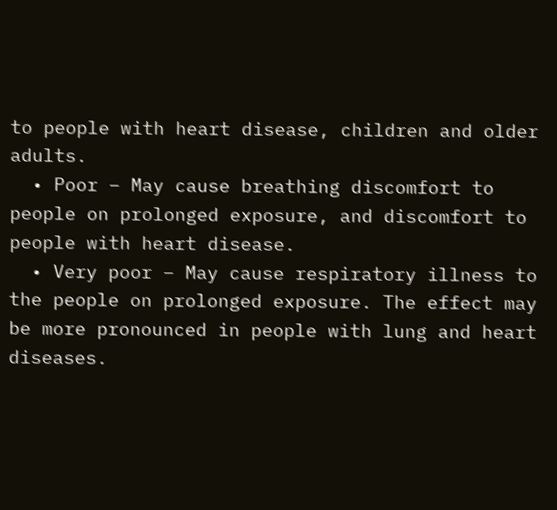to people with heart disease, children and older adults.
  • Poor – May cause breathing discomfort to people on prolonged exposure, and discomfort to people with heart disease.
  • Very poor – May cause respiratory illness to the people on prolonged exposure. The effect may be more pronounced in people with lung and heart diseases.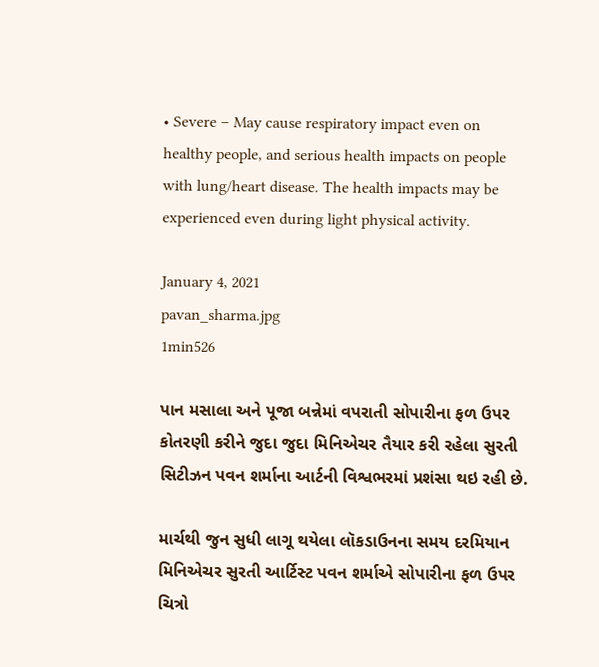• Severe – May cause respiratory impact even on healthy people, and serious health impacts on people with lung/heart disease. The health impacts may be experienced even during light physical activity.

January 4, 2021
pavan_sharma.jpg
1min526

પાન મસાલા અને પૂજા બન્નેમાં વપરાતી સોપારીના ફળ ઉપર કોતરણી કરીને જુદા જુદા મિનિએચર તૈયાર કરી રહેલા સુરતી સિટીઝન પવન શર્માના આર્ટની વિશ્વભરમાં પ્રશંસા થઇ રહી છે.

માર્ચથી જુન સુધી લાગૂ થયેલા લૉકડાઉનના સમય દરમિયાન મિનિએચર સુરતી આર્ટિસ્ટ પવન શર્માએ સોપારીના ફળ ઉપર ચિત્રો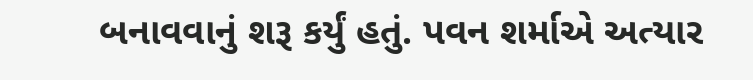બનાવવાનું શરૂ કર્યું હતું. પવન શર્માએ અત્યાર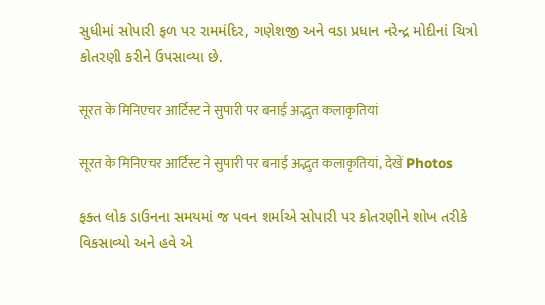સુધીમાં સોપારી ફળ પર રામમંદિર, ગણેશજી અને વડા પ્રધાન નરેન્દ્ર મોદીનાં ચિત્રો કોતરણી કરીને ઉપસાવ્યા છે.

सूरत के मिनिएचर आर्टिस्ट ने सुपारी पर बनाई अद्भुत कलाकृतियां

सूरत के मिनिएचर आर्टिस्ट ने सुपारी पर बनाई अद्भुत कलाकृतियां, देखें Photos

ફક્ત લોક ડાઉનના સમયમાં જ પવન શર્માએ સોપારી પર કોતરણીને શોખ તરીકે વિકસાવ્યો અને હવે એ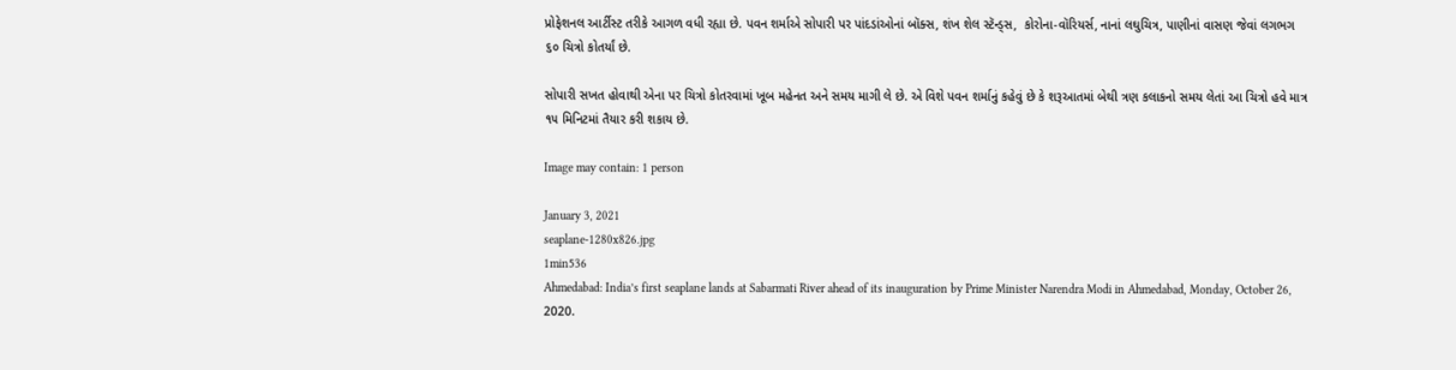પ્રોફેશનલ આર્ટીસ્ટ તરીકે આગળ વધી રહ્યા છે. પવન શર્માએ સોપારી પર પાંદડાંઓનાં બૉક્સ, શંખ શેલ સ્ટૅન્ડ્સ,  કોરોના-વૉરિયર્સ, નાનાં લઘુચિત્ર, પાણીનાં વાસણ જેવાં લગભગ ૬૦ ચિત્રો કોતર્યાં છે.

સોપારી સખત હોવાથી એના પર ચિત્રો કોતરવામાં ખૂબ મહેનત અને સમય માગી લે છે. એ વિશે પવન શર્માનું કહેવું છે કે શરૂઆતમાં બેથી ત્રણ કલાકનો સમય લેતાં આ ચિત્રો હવે માત્ર ૧૫ મિનિટમાં તૈયાર કરી શકાય છે.

Image may contain: 1 person

January 3, 2021
seaplane-1280x826.jpg
1min536
Ahmedabad: India’s first seaplane lands at Sabarmati River ahead of its inauguration by Prime Minister Narendra Modi in Ahmedabad, Monday, October 26, 2020.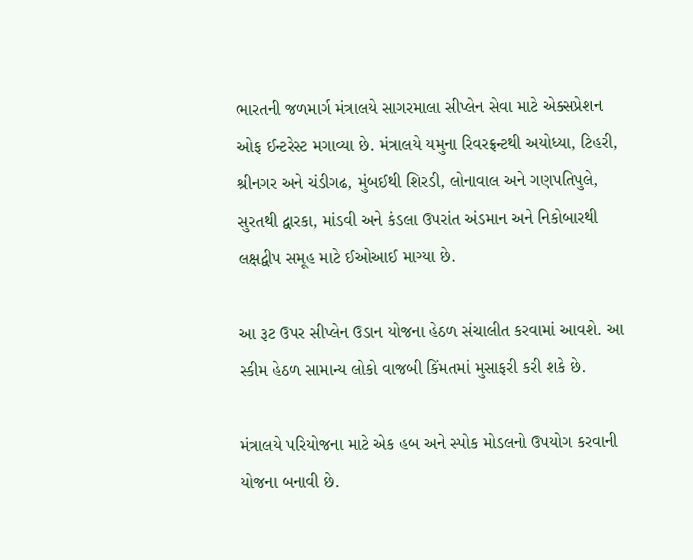ભારતની જળમાર્ગ મંત્રાલયે સાગરમાલા સીપ્લેન સેવા માટે એક્સપ્રેશન ઓફ ઈન્ટરેસ્ટ મગાવ્યા છે. મંત્રાલયે યમુના રિવરફ્રન્ટથી અયોધ્યા, ટિહરી, શ્રીનગર અને ચંડીગઢ, મુંબઈથી શિરડી, લોનાવાલ અને ગણપતિપુલે, સુરતથી દ્વારકા, માંડવી અને કંડલા ઉપરાંત અંડમાન અને નિકોબારથી લક્ષદ્વીપ સમૂહ માટે ઈઓઆઈ માગ્યા છે.

આ રૂટ ઉપર સીપ્લેન ઉડાન યોજના હેઠળ સંચાલીત કરવામાં આવશે. આ સ્કીમ હેઠળ સામાન્ય લોકો વાજબી કિંમતમાં મુસાફરી કરી શકે છે.

મંત્રાલયે પરિયોજના માટે એક હબ અને સ્પોક મોડલનો ઉપયોગ કરવાની યોજના બનાવી છે.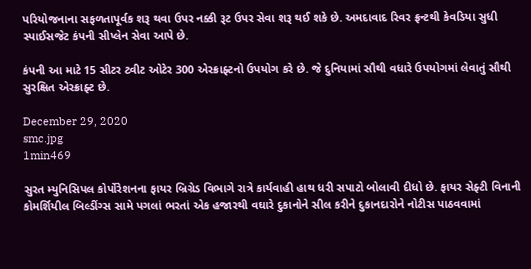પરિયોજનાના સફળતાપૂર્વક શરૂ થવા ઉપર નક્કી રૂટ ઉપર સેવા શરૂ થઈ શકે છે. અમદાવાદ રિવર ફ્રન્ટથી કેવડિયા સુધી સ્પાઈસજેટ કંપની સીપ્લેન સેવા આપે છે.

કંપની આ માટે 15 સીટર ટ્વીટ ઓટેર 300 એરક્રાફ્ટનો ઉપયોગ કરે છે. જે દુનિયામાં સૌથી વધારે ઉપયોગમાં લેવાતું સૌથી સુરક્ષિત એરક્રાફ્ટ છે.

December 29, 2020
smc.jpg
1min469

સુરત મ્યુનિસિપલ કોર્પોરેશનના ફાયર બ્રિગ્રેડ વિભાગે રાત્રે કાર્યવાહી હાથ ધરી સપાટો બોલાવી દીધો છે. ફાયર સેફ્ટી વિનાની કોમર્શિયીલ બિલ્ડીંગ્સ સામે પગલાં ભરતાં એક હજારથી વઘારે દુકાનોને સીલ કરીને દુકાનદારોને નોટીસ પાઠવવામાં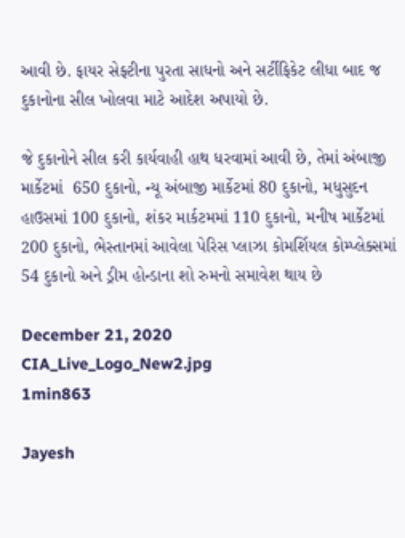આવી છે. ફાયર સેફ્ટીના પુરતા સાધનો અને સર્ટીફિકેટ લીધા બાદ જ દુકાનોના સીલ ખોલવા માટે આદેશ અપાયો છે.

જે દુકાનોને સીલ કરી કાર્યવાહી હાથ ધરવામાં આવી છે, તેમાં અંબાજી માર્કેટમાં  650 દુકાનો, ન્યૂ અંબાજી માર્કેટમાં 80 દુકાનો, મધુસુદન હાઉસમાં 100 દુકાનો, શંકર માર્કટમમાં 110 દુકાનો, મનીષ માર્કેટમાં 200 દુકાનો, ભેસ્તાનમાં આવેલા પેરિસ પ્લાઝા કોમર્શિયલ કોમ્પ્લેક્સમાં 54 દુકાનો અને ડ્રીમ હોન્ડાના શો રુમનો સમાવેશ થાય છે

December 21, 2020
CIA_Live_Logo_New2.jpg
1min863

Jayesh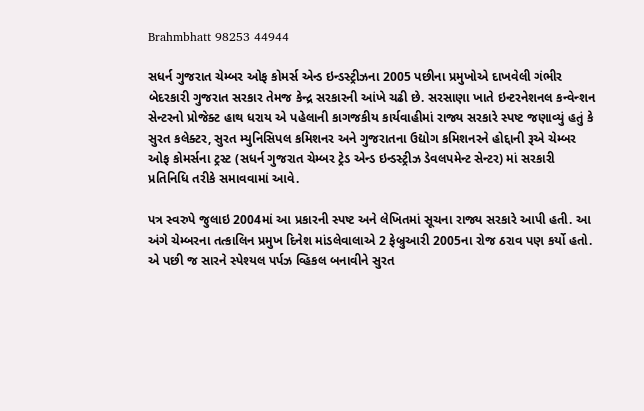Brahmbhatt 98253 44944

સધર્ન ગુજરાત ચેમ્બર ઓફ કોમર્સ એન્ડ ઇન્ડસ્ટ્રીઝના 2005 પછીના પ્રમુખોએ દાખવેલી ગંભીર બેદરકારી ગુજરાત સરકાર તેમજ કેન્દ્ર સરકારની આંખે ચઢી છે. સરસાણા ખાતે ઇન્ટરનેશનલ કન્વેન્શન સેન્ટરનો પ્રોજેક્ટ હાથ ધરાય એ પહેલાની કાગજકીય કાર્યવાહીમાં રાજ્ય સરકારે સ્પષ્ટ જણાવ્યું હતું કે સુરત કલેક્ટર, સુરત મ્યુનિસિપલ કમિશનર અને ગુજરાતના ઉદ્યોગ કમિશનરને હોદ્દાની રૂએ ચેમ્બર ઓફ કોમર્સના ટ્રસ્ટ (સધર્ન ગુજરાત ચેમ્બર ટ્રેડ એન્ડ ઇન્ડસ્ટ્રીઝ ડેવલપમેન્ટ સેન્ટર) માં સરકારી પ્રતિનિધિ તરીકે સમાવવામાં આવે.

પત્ર સ્વરુપે જુલાઇ 2004માં આ પ્રકારની સ્પષ્ટ અને લેખિતમાં સૂચના રાજ્ય સરકારે આપી હતી. આ અંગે ચેમ્બરના તત્કાલિન પ્રમુખ દિનેશ માંડલેવાલાએ 2 ફેબ્રુઆરી 2005ના રોજ ઠરાવ પણ કર્યો હતો. એ પછી જ સારને સ્પેશ્યલ પર્પઝ વ્હિકલ બનાવીને સુરત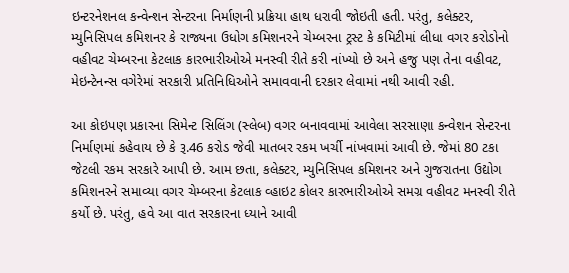ઇન્ટરનેશનલ કન્વેન્શન સેન્ટરના નિર્માણની પ્રક્રિયા હાથ ધરાવી જોઇતી હતી. પરંતુ, કલેક્ટર, મ્યુનિસિપલ કમિશનર કે રાજ્યના ઉધોગ કમિશનરને ચેમ્બરના ટ્રસ્ટ કે કમિટીમાં લીધા વગર કરોડોનો વહીવટ ચેમ્બરના કેટલાક કારભારીઓએ મનસ્વી રીતે કરી નાંખ્યો છે અને હજુ પણ તેના વહીવટ, મેઇન્ટેનન્સ વગેરેમાં સરકારી પ્રતિનિધિઓને સમાવવાની દરકાર લેવામાં નથી આવી રહી.

આ કોઇપણ પ્રકારના સિમેન્ટ સિલિંગ (સ્લેબ) વગર બનાવવામાં આવેલા સરસાણા કન્વેશન સેન્ટરના નિર્માણમાં કહેવાય છે કે રૂ.46 કરોડ જેવી માતબર રકમ ખર્ચી નાંખવામાં આવી છે. જેમાં 80 ટકા જેટલી રકમ સરકારે આપી છે. આમ છતા, કલેક્ટર, મ્યુનિસિપલ કમિશનર અને ગુજરાતના ઉદ્યોગ કમિશનરને સમાવ્યા વગર ચેમ્બરના કેટલાક વ્હાઇટ કોલર કારભારીઓએ સમગ્ર વહીવટ મનસ્વી રીતે કર્યો છે. પરંતુ, હવે આ વાત સરકારના ધ્યાને આવી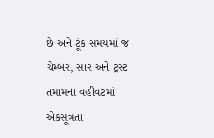છે અને ટૂંક સમયમાં જ ચેમ્બર, સાર અને ટ્રસ્ટ તમામના વહીવટમાં એકસૂત્રતા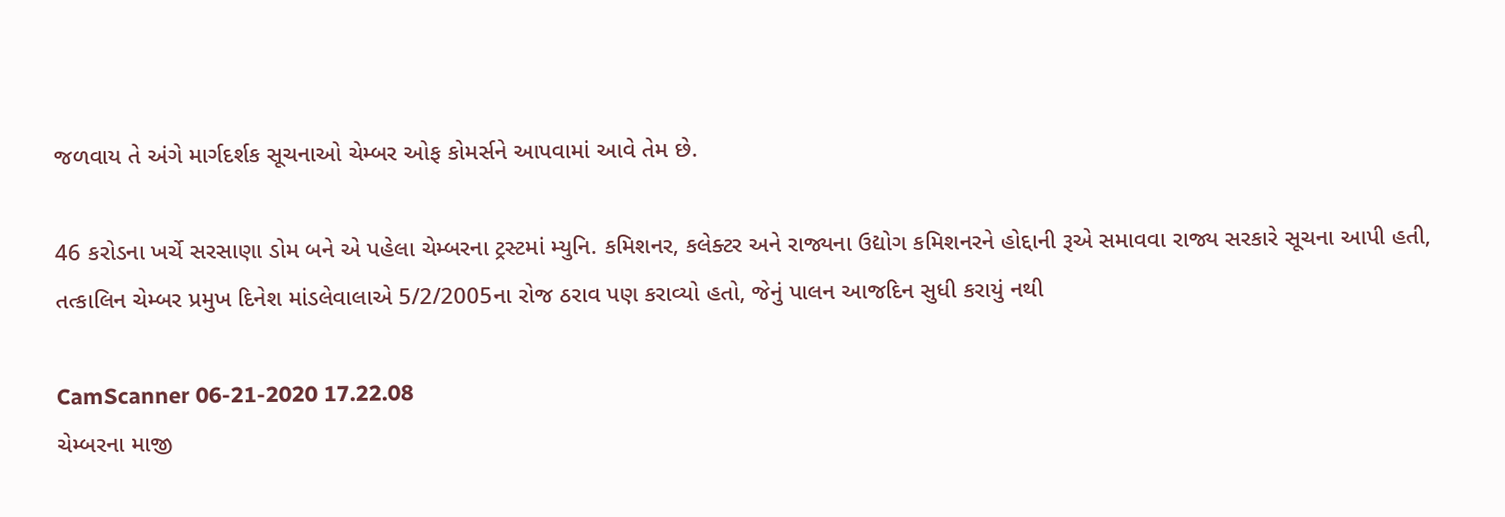જળવાય તે અંગે માર્ગદર્શક સૂચનાઓ ચેમ્બર ઓફ કોમર્સને આપવામાં આવે તેમ છે.

46 કરોડના ખર્ચે સરસાણા ડોમ બને એ પહેલા ચેમ્બરના ટ્રસ્ટમાં મ્યુનિ. કમિશનર, કલેક્ટર અને રાજ્યના ઉદ્યોગ કમિશનરને હોદ્દાની રૂએ સમાવવા રાજ્ય સરકારે સૂચના આપી હતી, તત્કાલિન ચેમ્બર પ્રમુખ દિનેશ માંડલેવાલાએ 5/2/2005ના રોજ ઠરાવ પણ કરાવ્યો હતો, જેનું પાલન આજદિન સુધી કરાયું નથી

CamScanner 06-21-2020 17.22.08
ચેમ્બરના માજી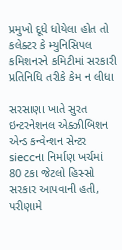પ્રમુખો દૂધે ધોયેલા હોત તો કલેક્ટર કે મ્યુનિસિપલ કમિશનરને કમિટીમાં સરકારી પ્રતિનિધિ તરીકે કેમ ન લીધા

સરસાણા ખાતે સુરત ઇન્ટરનેશનલ એક્ઝીબિશન એન્ડ કન્વેન્શન સેન્ટર sieccના નિર્માણ ખર્ચમાં 80 ટકા જેટલો હિસ્સો સરકાર આપવાની હતી, પરીણામે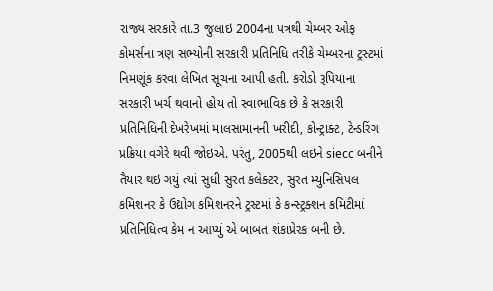રાજ્ય સરકારે તા.3 જુલાઇ 2004ના પત્રથી ચેમ્બર ઓફ કોમર્સના ત્રણ સભ્યોની સરકારી પ્રતિનિધિ તરીકે ચેમ્બરના ટ્રસ્ટમાં નિમણૂંક કરવા લેખિત સૂચના આપી હતી. કરોડો રૂપિયાના સરકારી ખર્ચ થવાનો હોય તો સ્વાભાવિક છે કે સરકારી પ્રતિનિધિની દેખરેખમાં માલસામાનની ખરીદી, કોન્ટ્રાક્ટ, ટેન્ડરિંગ પ્રક્રિયા વગેરે થવી જોઇએ. પરંતુ, 2005થી લઇને siecc બનીને તૈયાર થઇ ગયું ત્યાં સુધી સુરત કલેક્ટર, સુરત મ્યુનિસિપલ કમિશનર કે ઉદ્યોગ કમિશનરને ટ્રસ્ટમાં કે કન્સ્ટ્રક્શન કમિટીમાં પ્રતિનિધિત્વ કેમ ન આપ્યું એ બાબત શંકાપ્રેરક બની છે.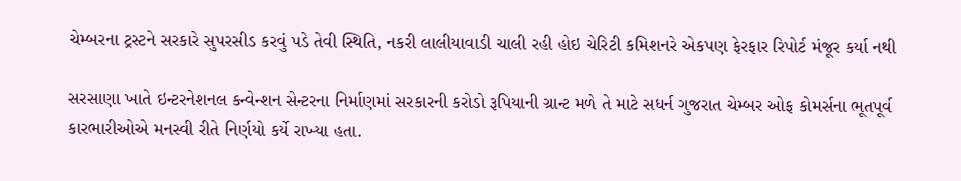ચેમ્બરના ટ્રસ્ટને સરકારે સુપરસીડ કરવું પડે તેવી સ્થિતિ, નકરી લાલીયાવાડી ચાલી રહી હોઇ ચેરિટી કમિશનરે એકપણ ફેરફાર રિપોર્ટ મંજૂર કર્યા નથી

સરસાણા ખાતે ઇન્ટરનેશનલ કન્વેન્શન સેન્ટરના નિર્માણમાં સરકારની કરોડો રૂપિયાની ગ્રાન્ટ મળે તે માટે સધર્ન ગુજરાત ચેમ્બર ઓફ કોમર્સના ભૂતપૂર્વ કારભારીઓએ મનસ્વી રીતે નિર્ણયો કર્યે રાખ્યા હતા.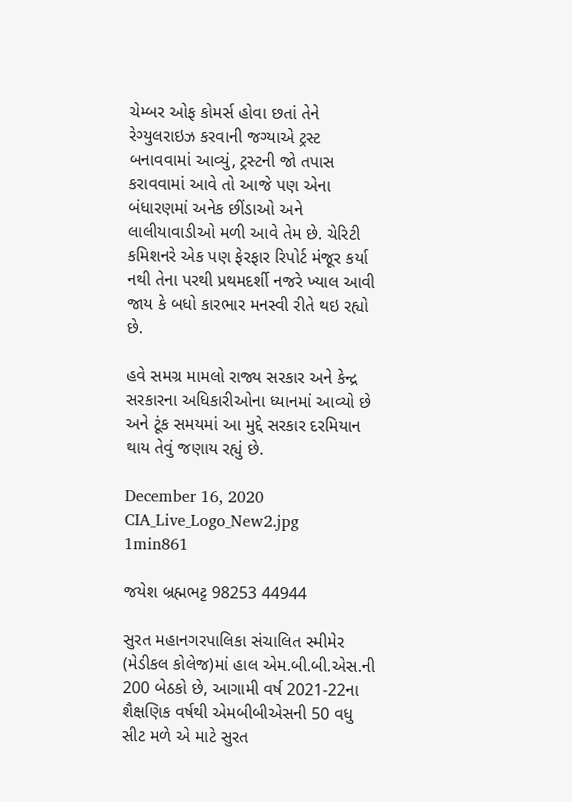ચેમ્બર ઓફ કોમર્સ હોવા છતાં તેને રેગ્યુલરાઇઝ કરવાની જગ્યાએ ટ્રસ્ટ બનાવવામાં આવ્યું, ટ્રસ્ટની જો તપાસ કરાવવામાં આવે તો આજે પણ એના બંધારણમાં અનેક છીંડાઓ અને લાલીયાવાડીઓ મળી આવે તેમ છે. ચેરિટી કમિશનરે એક પણ ફેરફાર રિપોર્ટ મંજૂર કર્યા નથી તેના પરથી પ્રથમદર્શી નજરે ખ્યાલ આવી જાય કે બધો કારભાર મનસ્વી રીતે થઇ રહ્યો છે.

હવે સમગ્ર મામલો રાજ્ય સરકાર અને કેન્દ્ર સરકારના અધિકારીઓના ધ્યાનમાં આવ્યો છે અને ટૂંક સમયમાં આ મુદ્દે સરકાર દરમિયાન થાય તેવું જણાય રહ્યું છે.

December 16, 2020
CIA_Live_Logo_New2.jpg
1min861

જયેશ બ્રહ્મભટ્ટ 98253 44944

સુરત મહાનગરપાલિકા સંચાલિત સ્મીમેર (મેડીકલ કોલેજ)માં હાલ એમ.બી.બી.એસ.ની 200 બેઠકો છે, આગામી વર્ષ 2021-22ના શૈક્ષણિક વર્ષથી એમબીબીએસની 50 વધુ સીટ મળે એ માટે સુરત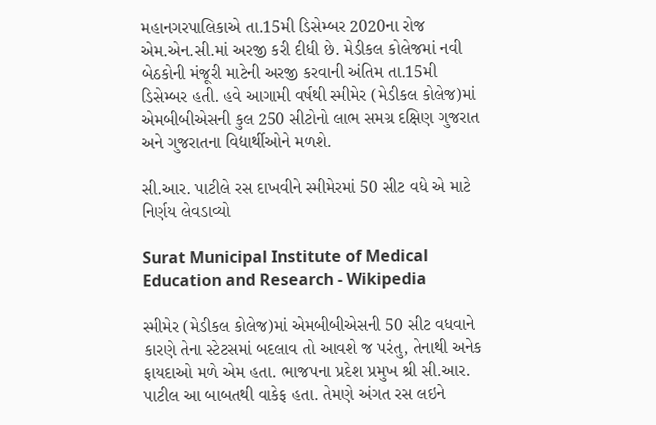મહાનગરપાલિકાએ તા.15મી ડિસેમ્બર 2020ના રોજ એમ.એન.સી.માં અરજી કરી દીધી છે. મેડીકલ કોલેજમાં નવી બેઠકોની મંજૂરી માટેની અરજી કરવાની અંતિમ તા.15મી ડિસેમ્બર હતી. હવે આગામી વર્ષથી સ્મીમેર (મેડીકલ કોલેજ)માં એમબીબીએસની કુલ 250 સીટોનો લાભ સમગ્ર દક્ષિણ ગુજરાત અને ગુજરાતના વિદ્યાર્થીઓને મળશે.

સી.આર. પાટીલે રસ દાખવીને સ્મીમેરમાં 50 સીટ વધે એ માટે નિર્ણય લેવડાવ્યો

Surat Municipal Institute of Medical Education and Research - Wikipedia

સ્મીમેર (મેડીકલ કોલેજ)માં એમબીબીએસની 50 સીટ વધવાને કારણે તેના સ્ટેટસમાં બદલાવ તો આવશે જ પરંતુ, તેનાથી અનેક ફાયદાઓ મળે એમ હતા. ભાજપના પ્રદેશ પ્રમુખ શ્રી સી.આર. પાટીલ આ બાબતથી વાકેફ હતા. તેમણે અંગત રસ લઇને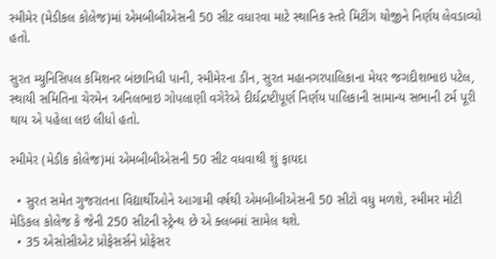સ્મીમેર (મેડીકલ કોલેજ)માં એમબીબીએસની 50 સીટ વધારવા માટે સ્થાનિક સ્તરે મિટીંગ યોજીને નિર્ણય લેવડાવ્યો હતો.

સુરત મ્યુનિસિપલ કમિશનર બંછાનિધી પાની, સ્મીમેરના ડીન, સુરત મહાનગરપાલિકાના મેયર જગદીશભાઇ પટેલ, સ્થાયી સમિતિના ચેરમેન અનિલભાઇ ગોપલાણી વગેરેએ દીર્ઘદ્રષ્ટીપૂર્ણ નિર્ણય પાલિકાની સામાન્ય સભાની ટર્મ પૂરી થાય એ પહેલા લઇ લીધો હતો.

સ્મીમેર (મેડીક કોલેજ)માં એમબીબીએસની 50 સીટ વધવાથી શું ફાયદા

  • સુરત સમેત ગુજરાતના વિદ્યાર્થીઓને આગામી વર્ષથી એમબીબીએસની 50 સીટો વધુ મળશે, સ્મીમર મોટી મેડિકલ કોલેજ કે જેની 250 સીટની સ્ટ્રેન્થ છે એ ક્લબમાં સામેલ થશે.
  • 35 એસોસીએટ પ્રોફેસર્સને પ્રોફેસર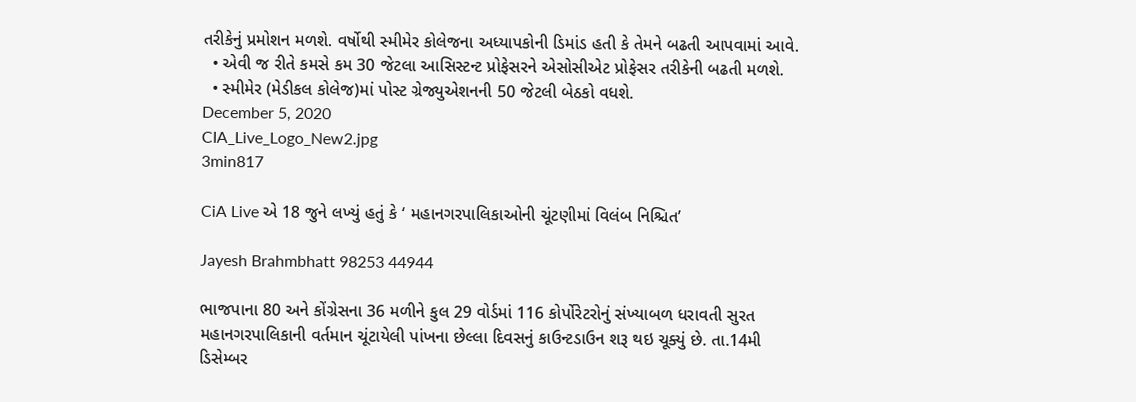તરીકેનું પ્રમોશન મળશે. વર્ષોથી સ્મીમેર કોલેજના અધ્યાપકોની ડિમાંડ હતી કે તેમને બઢતી આપવામાં આવે.
  • એવી જ રીતે કમસે કમ 30 જેટલા આસિસ્ટન્ટ પ્રોફેસરને એસોસીએટ પ્રોફેસર તરીકેની બઢતી મળશે.
  • સ્મીમેર (મેડીકલ કોલેજ)માં પોસ્ટ ગ્રેજ્યુએશનની 50 જેટલી બેઠકો વધશે.
December 5, 2020
CIA_Live_Logo_New2.jpg
3min817

CiA Live એ 18 જુને લખ્યું હતું કે ‘ મહાનગરપાલિકાઓની ચૂંટણીમાં વિલંબ નિશ્ચિત’

Jayesh Brahmbhatt 98253 44944

ભાજપાના 80 અને કોંગ્રેસના 36 મળીને કુલ 29 વોર્ડમાં 116 કોર્પોરેટરોનું સંખ્યાબળ ધરાવતી સુરત મહાનગરપાલિકાની વર્તમાન ચૂંટાયેલી પાંખના છેલ્લા દિવસનું કાઉન્ટડાઉન શરૂ થઇ ચૂક્યું છે. તા.14મી ડિસેમ્બર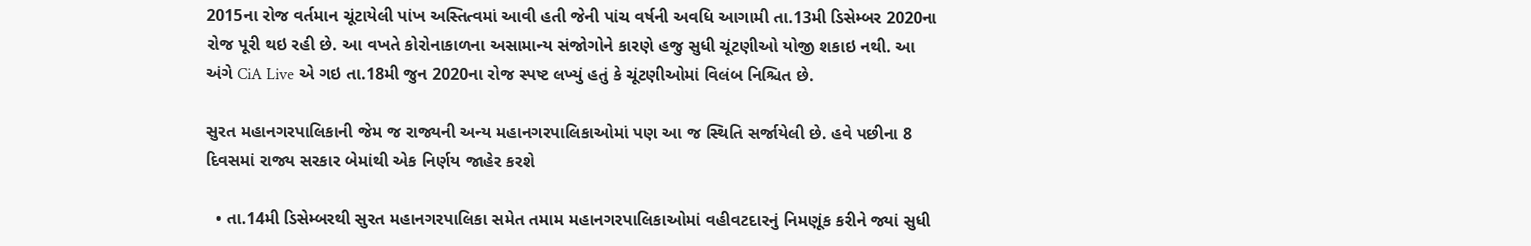2015ના રોજ વર્તમાન ચૂંટાયેલી પાંખ અસ્તિત્વમાં આવી હતી જેની પાંચ વર્ષની અવધિ આગામી તા.13મી ડિસેમ્બર 2020ના રોજ પૂરી થઇ રહી છે. આ વખતે કોરોનાકાળના અસામાન્ય સંજોગોને કારણે હજુ સુધી ચૂંટણીઓ યોજી શકાઇ નથી. આ અંગે CiA Live એ ગઇ તા.18મી જુન 2020ના રોજ સ્પષ્ટ લખ્યું હતું કે ચૂંટણીઓમાં વિલંબ નિશ્ચિત છે.

સુરત મહાનગરપાલિકાની જેમ જ રાજ્યની અન્ય મહાનગરપાલિકાઓમાં પણ આ જ સ્થિતિ સર્જાયેલી છે. હવે પછીના 8 દિવસમાં રાજ્ય સરકાર બેમાંથી એક નિર્ણય જાહેર કરશે

  • તા.14મી ડિસેમ્બરથી સુરત મહાનગરપાલિકા સમેત તમામ મહાનગરપાલિકાઓમાં વહીવટદારનું નિમણૂંક કરીને જ્યાં સુધી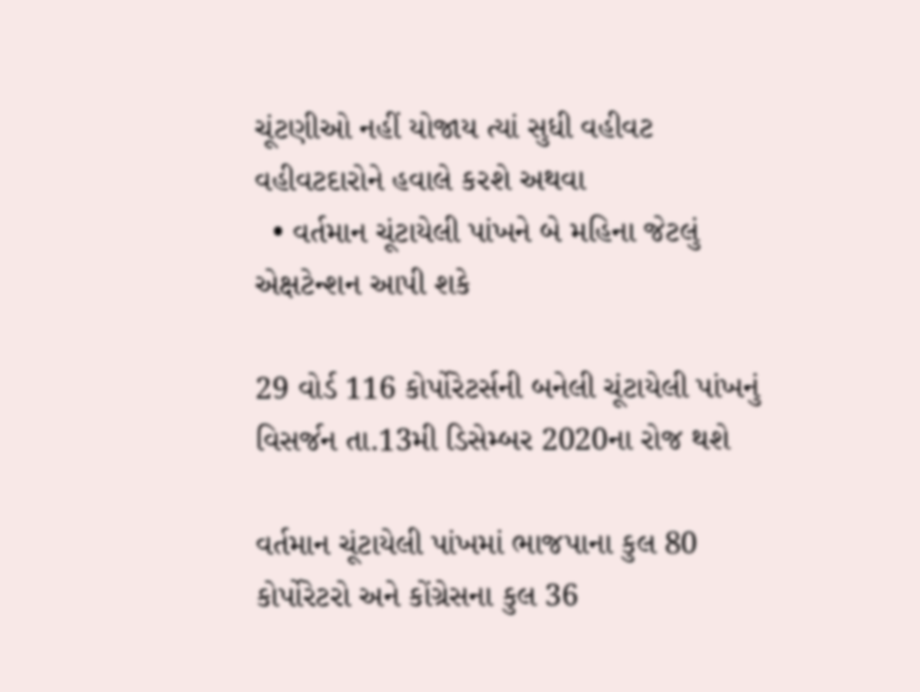ચૂંટણીઓ નહીં યોજાય ત્યાં સુધી વહીવટ વહીવટદારોને હવાલે કરશે અથવા
  • વર્તમાન ચૂંટાયેલી પાંખને બે મહિના જેટલું એક્ષટેન્શન આપી શકે

29 વોર્ડ 116 કોર્પોરેટર્સની બનેલી ચૂંટાયેલી પાંખનું વિસર્જન તા.13મી ડિસેમ્બર 2020ના રોજ થશે

વર્તમાન ચૂંટાયેલી પાંખમાં ભાજપાના કુલ 80 કોર્પોરેટરો અને કોંગ્રેસના કુલ 36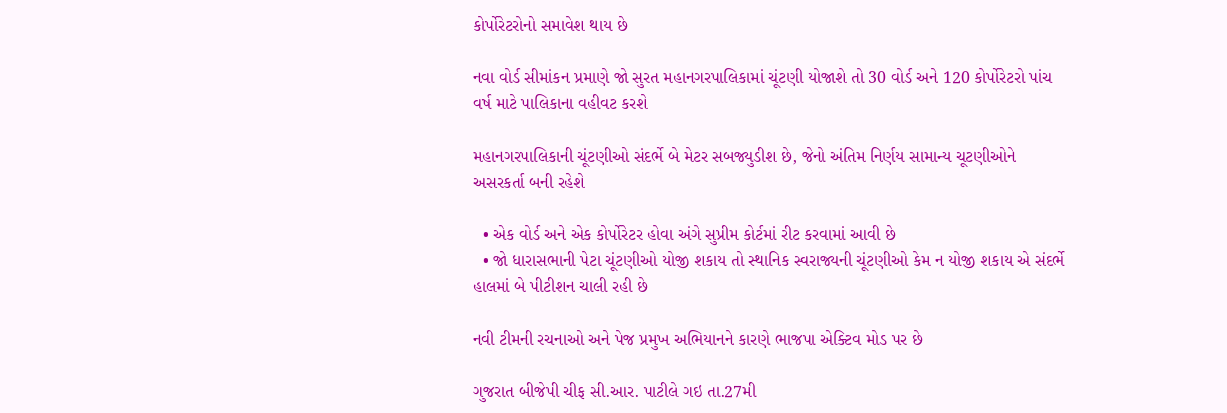કોર્પોરેટરોનો સમાવેશ થાય છે

નવા વોર્ડ સીમાંકન પ્રમાણે જો સુરત મહાનગરપાલિકામાં ચૂંટણી યોજાશે તો 30 વોર્ડ અને 120 કોર્પોરેટરો પાંચ વર્ષ માટે પાલિકાના વહીવટ કરશે

મહાનગરપાલિકાની ચૂંટણીઓ સંદર્ભે બે મેટર સબજ્યુડીશ છે, જેનો અંતિમ નિર્ણય સામાન્ય ચૂટણીઓને અસરકર્તા બની રહેશે

  • એક વોર્ડ અને એક કોર્પોરેટર હોવા અંગે સુપ્રીમ કોર્ટમાં રીટ કરવામાં આવી છે
  • જો ધારાસભાની પેટા ચૂંટણીઓ યોજી શકાય તો સ્થાનિક સ્વરાજ્યની ચૂંટણીઓ કેમ ન યોજી શકાય એ સંદર્ભે હાલમાં બે પીટીશન ચાલી રહી છે

નવી ટીમની રચનાઓ અને પેજ પ્રમુખ અભિયાનને કારણે ભાજપા એક્ટિવ મોડ પર છે

ગુજરાત બીજેપી ચીફ સી.આર. પાટીલે ગઇ તા.27મી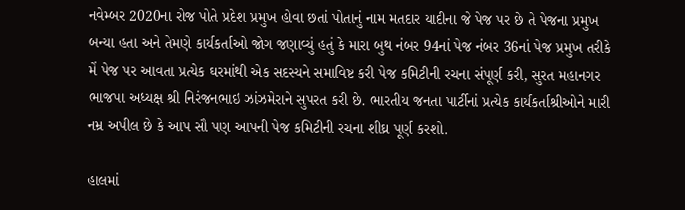નવેમ્બર 2020ના રોજ પોતે પ્રદેશ પ્રમુખ હોવા છતાં પોતાનું નામ મતદાર યાદીના જે પેજ પર છે તે પેજના પ્રમુખ બન્યા હતા અને તેમણે કાર્યકર્તાઓ જોગ જણાવ્યું હતું કે મારા બુથ નંબર 94નાં પેજ નંબર 36નાં પેજ પ્રમુખ તરીકે મેં પેજ પર આવતા પ્રત્યેક ઘરમાંથી એક સદસ્યને સમાવિષ્ટ કરી પેજ કમિટીની રચના સંપૂર્ણ કરી, સુરત મહાનગર ભાજપા અધ્યક્ષ શ્રી નિરંજનભાઇ ઝાંઝમેરાને સુપરત કરી છે. ભારતીય જનતા પાર્ટીનાં પ્રત્યેક કાર્યકર્તાશ્રીઓને મારી નમ્ર અપીલ છે કે આપ સૌ પણ આપની પેજ કમિટીની રચના શીઘ્ર પૂર્ણ કરશો.

હાલમાં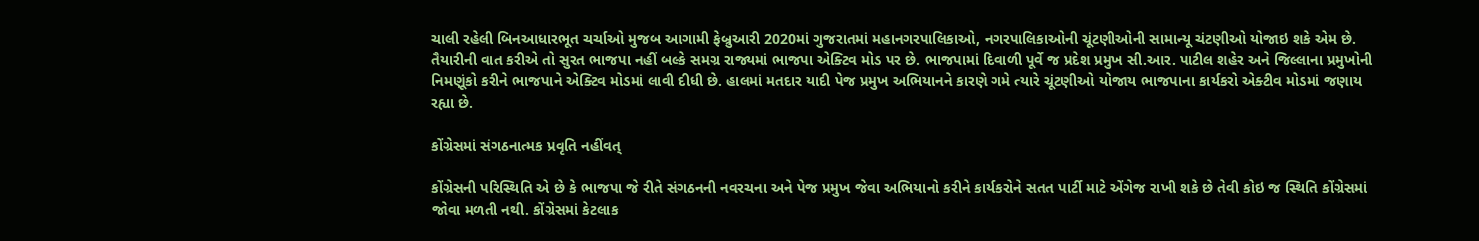ચાલી રહેલી બિનઆધારભૂત ચર્ચાઓ મુજબ આગામી ફેબ્રુઆરી 2020માં ગુજરાતમાં મહાનગરપાલિકાઓ, નગરપાલિકાઓની ચૂંટણીઓની સામાન્યૂ ચંટણીઓ યોજાઇ શકે એમ છે. તૈયારીની વાત કરીએ તો સુરત ભાજપા નહીં બલ્કે સમગ્ર રાજ્યમાં ભાજપા એક્ટિવ મોડ પર છે. ભાજપામાં દિવાળી પૂર્વે જ પ્રદેશ પ્રમુખ સી.આર. પાટીલ શહેર અને જિલ્લાના પ્રમુખોની નિમણૂંકો કરીને ભાજપાને એક્ટિવ મોડમાં લાવી દીધી છે. હાલમાં મતદાર યાદી પેજ પ્રમુખ અભિયાનને કારણે ગમે ત્યારે ચૂંટણીઓ યોજાય ભાજપાના કાર્યકરો એક્ટીવ મોડમાં જણાય રહ્યા છે.

કોંગ્રેસમાં સંગઠનાત્મક પ્રવૃતિ નહીંવત્

કોંગ્રેસની પરિસ્થિતિ એ છે કે ભાજપા જે રીતે સંગઠનની નવરચના અને પેજ પ્રમુખ જેવા અભિયાનો કરીને કાર્યકરોને સતત પાર્ટી માટે એંગેજ રાખી શકે છે તેવી કોઇ જ સ્થિતિ કોંગ્રેસમાં જોવા મળતી નથી. કોંગ્રેસમાં કેટલાક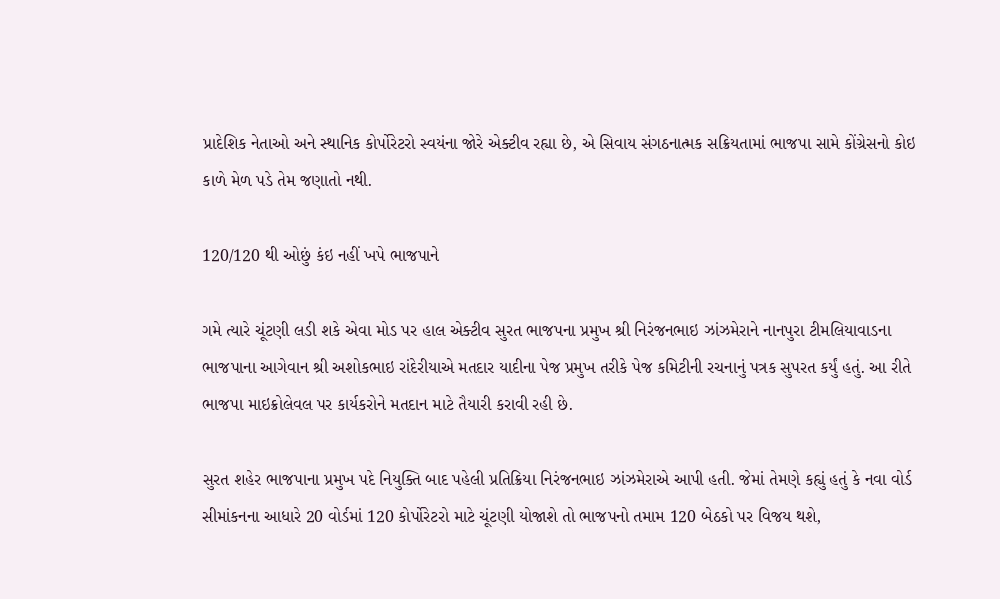પ્રાદેશિક નેતાઓ અને સ્થાનિક કોર્પોરેટરો સ્વયંના જોરે એક્ટીવ રહ્યા છે, એ સિવાય સંગઠનાત્મક સક્રિયતામાં ભાજપા સામે કોંગ્રેસનો કોઇ કાળે મેળ પડે તેમ જણાતો નથી.

120/120 થી ઓછું કંઇ નહીં ખપે ભાજપાને

ગમે ત્યારે ચૂંટણી લડી શકે એવા મોડ પર હાલ એક્ટીવ સુરત ભાજપના પ્રમુખ શ્રી નિરંજનભાઇ ઝાંઝમેરાને નાનપુરા ટીમલિયાવાડના ભાજપાના આગેવાન શ્રી અશોકભાઇ રાંદેરીયાએ મતદાર યાદીના પેજ પ્રમુખ તરીકે પેજ કમિટીની રચનાનું પત્રક સુપરત કર્યું હતું. આ રીતે ભાજપા માઇક્રોલેવલ પર કાર્યકરોને મતદાન માટે તૈયારી કરાવી રહી છે.

સુરત શહેર ભાજપાના પ્રમુખ પદે નિયુક્તિ બાદ પહેલી પ્રતિક્રિયા નિરંજનભાઇ ઝાંઝમેરાએ આપી હતી. જેમાં તેમણે કહ્યું હતું કે નવા વોર્ડ સીમાંકનના આધારે 20 વોર્ડમાં 120 કોર્પોરેટરો માટે ચૂંટણી યોજાશે તો ભાજપનો તમામ 120 બેઠકો પર વિજય થશે,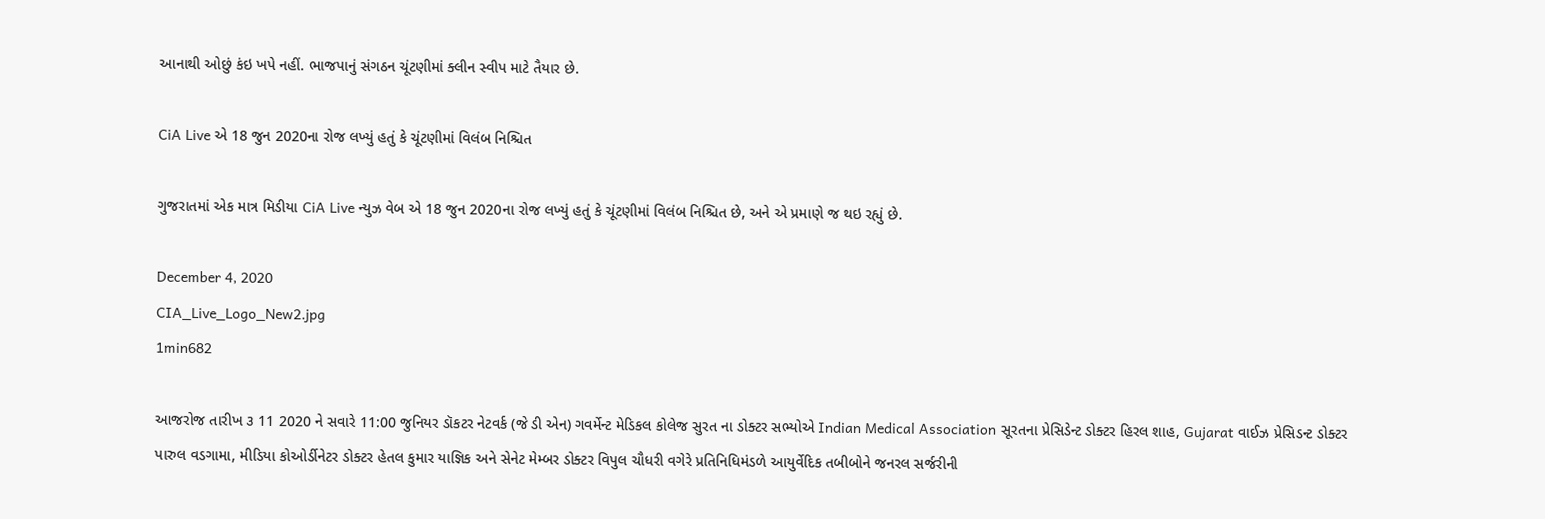આનાથી ઓછું કંઇ ખપે નહીં. ભાજપાનું સંગઠન ચૂંટણીમાં ક્લીન સ્વીપ માટે તૈયાર છે.

CiA Live એ 18 જુન 2020ના રોજ લખ્યું હતું કે ચૂંટણીમાં વિલંબ નિશ્ચિત

ગુજરાતમાં એક માત્ર મિડીયા CiA Live ન્યુઝ વેબ એ 18 જુન 2020ના રોજ લખ્યું હતું કે ચૂંટણીમાં વિલંબ નિશ્ચિત છે, અને એ પ્રમાણે જ થઇ રહ્યું છે.

December 4, 2020
CIA_Live_Logo_New2.jpg
1min682

આજરોજ તારીખ ૩ 11 2020 ને સવારે 11:00 જુનિયર ડૉકટર નેટવર્ક (જે ડી એન) ગવર્મેન્ટ મેડિકલ કોલેજ સુરત ના ડોક્ટર સભ્યોએ Indian Medical Association સૂરતના પ્રેસિડેન્ટ ડોક્ટર હિરલ શાહ, Gujarat વાઈઝ પ્રેસિડન્ટ ડોક્ટર પારુલ વડગામા, મીડિયા કોઓર્ડીનેટર ડોક્ટર હેતલ કુમાર યાજ્ઞિક અને સેનેટ મેમ્બર ડોક્ટર વિપુલ ચૌધરી વગેરે પ્રતિનિધિમંડળે આયુર્વેદિક તબીબોને જનરલ સર્જરીની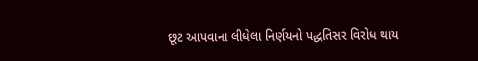છૂટ આપવાના લીધેલા નિર્ણયનો પદ્ધતિસર વિરોધ થાય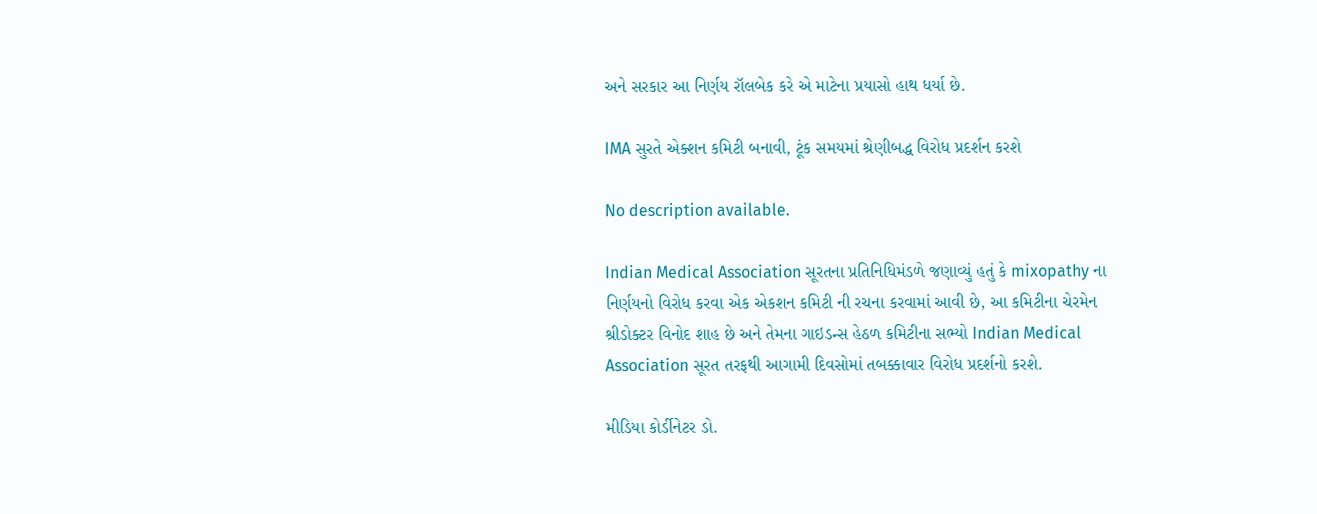અને સરકાર આ નિર્ણય રૉલબેક કરે એ માટેના પ્રયાસો હાથ ધર્યા છે.

IMA સુરતે એક્શન કમિટી બનાવી, ટૂંક સમયમાં શ્રેણીબદ્ધ વિરોધ પ્રદર્શન કરશે

No description available.

Indian Medical Association સૂરતના પ્રતિનિધિમંડળે જણાવ્યું હતું કે mixopathy ના નિર્ણયનો વિરોધ કરવા એક એકશન કમિટી ની રચના કરવામાં આવી છે, આ કમિટીના ચેરમેન શ્રીડોક્ટર વિનોદ શાહ છે અને તેમના ગાઇડન્સ હેઠળ કમિટીના સભ્યો Indian Medical Association સૂરત તરફથી આગામી દિવસોમાં તબક્કાવાર વિરોધ પ્રદર્શનો કરશે.

મીડિયા કોર્ડીનેટર ડો.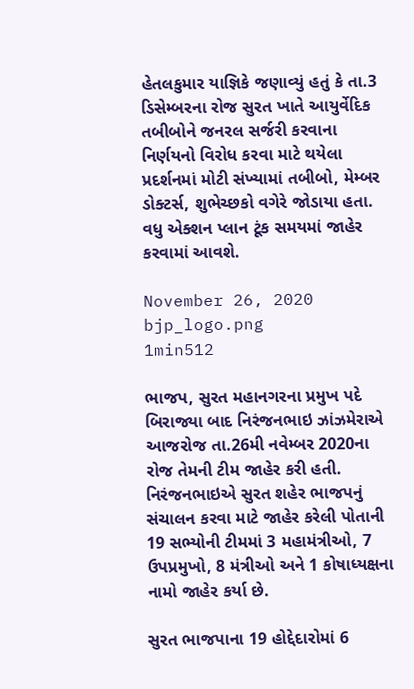હેતલકુમાર યાજ્ઞિકે જણાવ્યું હતું કે તા.3 ડિસેમ્બરના રોજ સુરત ખાતે આયુર્વેદિક તબીબોને જનરલ સર્જરી કરવાના નિર્ણયનો વિરોધ કરવા માટે થયેલા પ્રદર્શનમાં મોટી સંખ્યામાં તબીબો, મેમ્બર ડોક્ટર્સ, શુભેચ્છકો વગેરે જોડાયા હતા. વધુ એક્શન પ્લાન ટૂંક સમયમાં જાહેર કરવામાં આવશે.

November 26, 2020
bjp_logo.png
1min512

ભાજપ, સુરત મહાનગરના પ્રમુખ પદે બિરાજ્યા બાદ નિરંજનભાઇ ઝાંઝમેરાએ આજરોજ તા.26મી નવેમ્બર 2020ના રોજ તેમની ટીમ જાહેર કરી હતી. નિરંજનભાઇએ સુરત શહેર ભાજપનું સંચાલન કરવા માટે જાહેર કરેલી પોતાની 19 સભ્યોની ટીમમાં 3 મહામંત્રીઓ, 7 ઉપપ્રમુખો, 8 મંત્રીઓ અને 1 કોષાધ્યક્ષના નામો જાહેર કર્યા છે.

સુરત ભાજપાના 19 હોદ્દેદારોમાં 6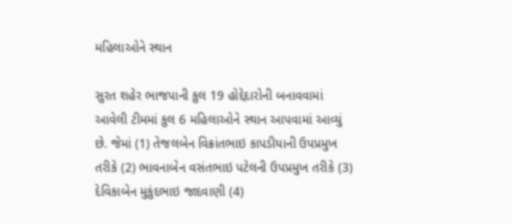મહિલાઓને સ્થાન

સુરત શહેર ભાજપાની કુલ 19 હોદ્દેદારોની બનાવવામાં આવેલી ટીમમાં કુલ 6 મહિલાઓને સ્થાન આપવામાં આવ્યું છે. જેમાં (1) તેજલબેન વિક્રાંતભાઇ કાપડીયાની ઉપપ્રમુખ તરીકે (2) ભાવનાબેન વસંતભાઇ પટેલની ઉપપ્રમુખ તરીકે (3) દેવિકાબેન મુકુંદભાઇ જાદવાણી (4)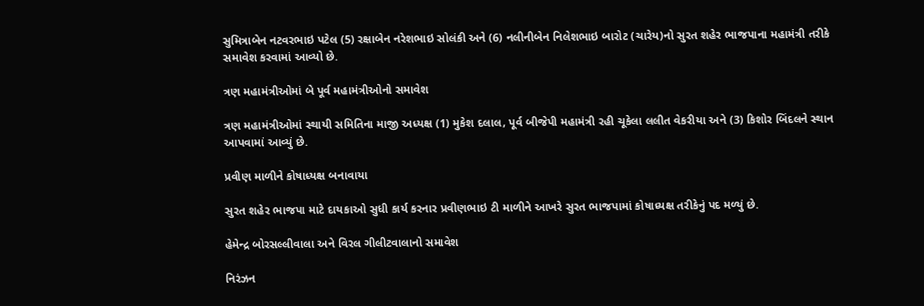સુમિત્રાબેન નટવરભાઇ પટેલ (5) રક્ષાબેન નરેશભાઇ સોલંકી અને (6) નલીનીબેન નિલેશભાઇ બારોટ (ચારેય)નો સુરત શહેર ભાજપાના મહામંત્રી તરીકે સમાવેશ કરવામાં આવ્યો છે.

ત્રણ મહામંત્રીઓમાં બે પૂર્વ મહામંત્રીઓનો સમાવેશ

ત્રણ મહામંત્રીઓમાં સ્થાયી સમિતિના માજી અધ્યક્ષ (1) મુકેશ દલાલ, પૂર્વ બીજેપી મહામંત્રી રહી ચૂકેલા લલીત વેકરીયા અને (3) કિશોર બિંદલને સ્થાન આપવામાં આવ્યું છે.

પ્રવીણ માળીને કોષાધ્યક્ષ બનાવાયા

સુરત શહેર ભાજપા માટે દાયકાઓ સુધી કાર્ય કરનાર પ્રવીણભાઇ ટી માળીને આખરે સુરત ભાજપામાં કોષાધ્યક્ષ તરીકેનું પદ મળ્યું છે.

હેમેન્દ્ર બોરસલ્લીવાલા અને વિરલ ગીલીટવાલાનો સમાવેશ

નિરંઝન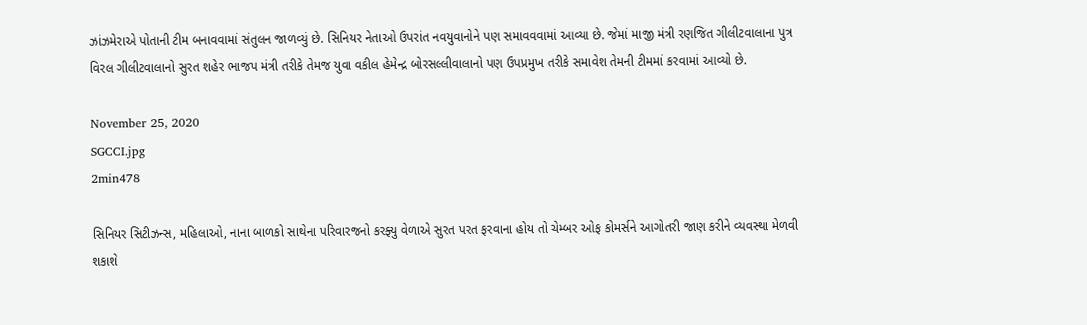ઝાંઝમેરાએ પોતાની ટીમ બનાવવામાં સંતુલન જાળવ્યું છે. સિનિયર નેતાઓ ઉપરાંત નવયુવાનોને પણ સમાવવવામાં આવ્યા છે. જેમાં માજી મંત્રી રણજિત ગીલીટવાલાના પુત્ર વિરલ ગીલીટવાલાનો સુરત શહેર ભાજપ મંત્રી તરીકે તેમજ યુવા વકીલ હેમેન્દ્ર બોરસલ્લીવાલાનો પણ ઉપપ્રમુખ તરીકે સમાવેશ તેમની ટીમમાં કરવામાં આવ્યો છે.

November 25, 2020
SGCCI.jpg
2min478

સિનિયર સિટીઝન્સ, મહિલાઓ, નાના બાળકો સાથેના પરિવારજનો કરફ્યુ વેળાએ સુરત પરત ફરવાના હોય તો ચેમ્બર ઓફ કોમર્સને આગોતરી જાણ કરીને વ્યવસ્થા મેળવી શકાશે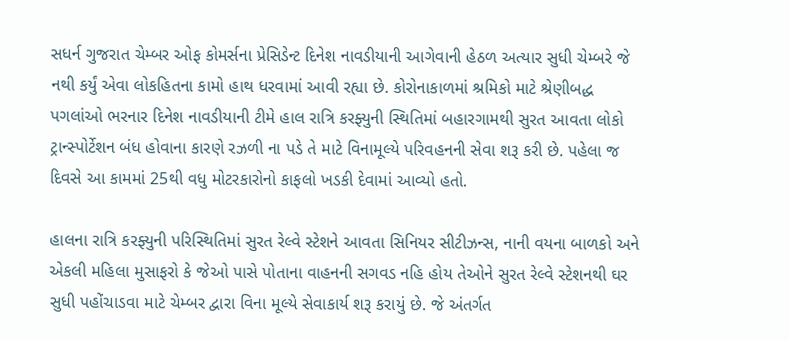સધર્ન ગુજરાત ચેમ્બર ઓફ કોમર્સના પ્રેસિડેન્ટ દિનેશ નાવડીયાની આગેવાની હેઠળ અત્યાર સુધી ચેમ્બરે જે નથી કર્યું એવા લોકહિતના કામો હાથ ધરવામાં આવી રહ્યા છે. કોરોનાકાળમાં શ્રમિકો માટે શ્રેણીબદ્ધ પગલાંઓ ભરનાર દિનેશ નાવડીયાની ટીમે હાલ રાત્રિ કરફ્યુની સ્થિતિમાં બહારગામથી સુરત આવતા લોકો ટ્રાન્સ્પોર્ટેશન બંધ હોવાના કારણે રઝળી ના પડે તે માટે વિનામૂલ્યે પરિવહનની સેવા શરૂ કરી છે. પહેલા જ દિવસે આ કામમાં 25થી વધુ મોટરકારોનો કાફલો ખડકી દેવામાં આવ્યો હતો.

હાલના રાત્રિ કરફ્યુની પરિસ્થિતિમાં સુરત રેલ્વે સ્ટેશને આવતા સિનિયર સીટીઝન્સ, નાની વયના બાળકો અને એકલી મહિલા મુસાફરો કે જેઓ પાસે પોતાના વાહનની સગવડ નહિ હોય તેઓને સુરત રેલ્વે સ્ટેશનથી ઘર સુધી પહોંચાડવા માટે ચેમ્બર દ્વારા વિના મૂલ્યે સેવાકાર્ય શરૂ કરાયું છે. જે અંતર્ગત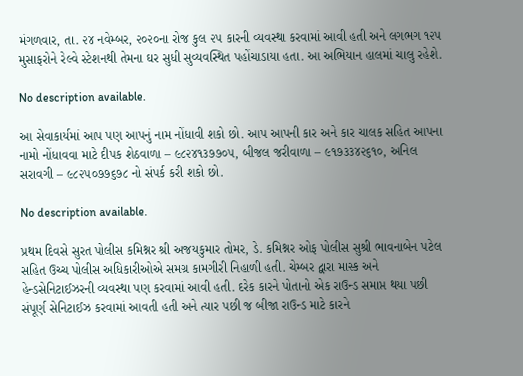મંગળવાર, તા. ૨૪ નવેમ્બર, ૨૦૨૦ના રોજ કુલ ૨૫ કારની વ્યવસ્થા કરવામાં આવી હતી અને લગભગ ૧૨૫ મુસાફરોને રેલ્વે સ્ટેશનથી તેમના ઘર સુધી સુવ્યવસ્થિત પહોંચાડાયા હતા. આ અભિયાન હાલમાં ચાલુ રહેશે.

No description available.

આ સેવાકાર્યમાં આપ પણ આપનું નામ નોંધાવી શકો છો. આપ આપની કાર અને કાર ચાલક સહિત આપના નામો નોંધાવવા માટે દીપક શેઠવાળા – ૯૮૨૪૧૩૭૭૦૫, બીજલ જરીવાળા – ૯૧૭૩૩૪૨૬૧૦, અનિલ સરાવગી – ૯૮૨૫૦૭૭૬૭૮ નો સંપર્ક કરી શકો છો.

No description available.

પ્રથમ દિવસે સુરત પોલીસ કમિશ્નર શ્રી અજયકુમાર તોમર, ડે. કમિશ્નર ઓફ પોલીસ સુશ્રી ભાવનાબેન પટેલ સહિત ઉચ્ચ પોલીસ અધિકારીઓએ સમગ્ર કામગીરી નિહાળી હતી. ચેમ્બર દ્વારા માસ્ક અને હેન્ડસેનિટાઈઝરની વ્યવસ્થા પણ કરવામાં આવી હતી. દરેક કારને પોતાનો એક રાઉન્ડ સમાપ્ત થયા પછી સંપૂર્ણ સેનિટાઈઝ કરવામાં આવતી હતી અને ત્યાર પછી જ બીજા રાઉન્ડ માટે કારને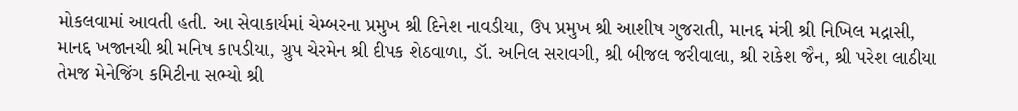મોકલવામાં આવતી હતી. આ સેવાકાર્યમાં ચેમ્બરના પ્રમુખ શ્રી દિનેશ નાવડીયા, ઉપ પ્રમુખ શ્રી આશીષ ગુજરાતી, માનદ્દ મંત્રી શ્રી નિખિલ મદ્રાસી, માનદ્દ ખજાનચી શ્રી મનિષ કાપડીયા, ગ્રુપ ચેરમેન શ્રી દીપક શેઠવાળા, ડૉ. અનિલ સરાવગી, શ્રી બીજલ જરીવાલા, શ્રી રાકેશ જૈન, શ્રી પરેશ લાઠીયા તેમજ મેનેજિંગ કમિટીના સભ્યો શ્રી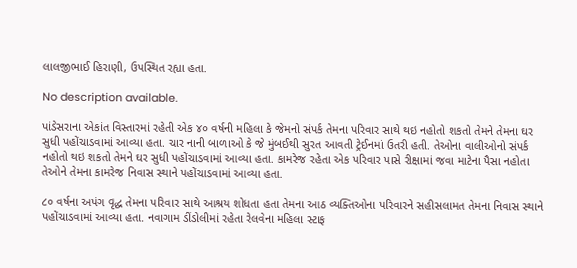લાલજીભાઈ હિરાણી, ઉપસ્થિત રહ્યા હતા.

No description available.

પાંડેસરાના એકાંત વિસ્તારમાં રહેતી એક ૪૦ વર્ષની મહિલા કે જેમનો સંપર્ક તેમના પરિવાર સાથે થઇ નહોતો શકતો તેમને તેમના ઘર સુધી પહોંચાડવામાં આવ્યા હતા. ચાર નાની બાળાઓ કે જે મુંબઈથી સુરત આવતી ટ્રેઈનમાં ઉતરી હતી. તેઓના વાલીઓનો સંપર્ક નહોતો થઇ શકતો તેમને ઘર સુધી પહોંચાડવામાં આવ્યા હતા. કામરેજ રહેતા એક પરિવાર પાસે રીક્ષામાં જવા માટેના પૈસા નહોતા તેઓને તેમના કામરેજ નિવાસ સ્થાને પહોંચાડવામાં આવ્યા હતા.

૮૦ વર્ષના અપંગ વૃદ્ધ તેમના પરિવાર સાથે આશ્રય શોધતા હતા તેમના આઠ વ્યક્તિઓના પરિવારને સહીસલામત તેમના નિવાસ સ્થાને પહોંચાડવામાં આવ્યા હતા. નવાગામ ડીંડોલીમાં રહેતા રેલવેના મહિલા સ્ટાફ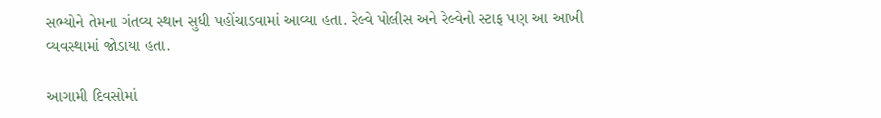સભ્યોને તેમના ગંતવ્ય સ્થાન સુધી પહોંચાડવામાં આવ્યા હતા. રેલ્વે પોલીસ અને રેલ્વેનો સ્ટાફ પણ આ આખી વ્યવસ્થામાં જોડાયા હતા.

આગામી દિવસોમાં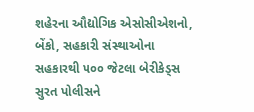શહેરના ઔદ્યોગિક એસોસીએશનો, બેંકો, સહકારી સંસ્થાઓના સહકારથી ૫૦૦ જેટલા બેરીકેડ્સ સુરત પોલીસને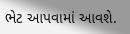ભેટ આપવામાં આવશે.